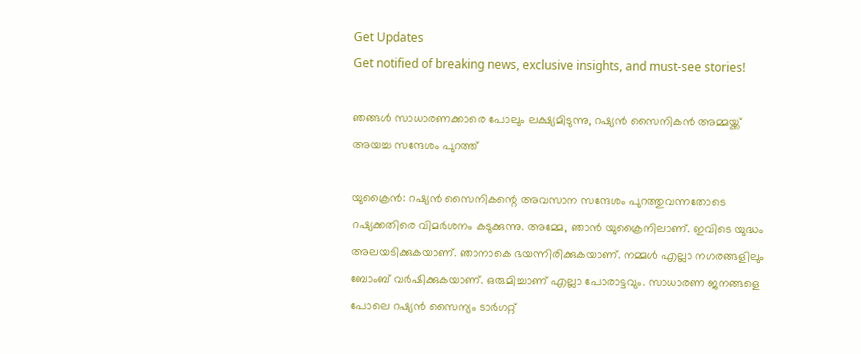Get Updates
Get notified of breaking news, exclusive insights, and must-see stories!

ഞങ്ങള്‍ സാധാരണക്കാരെ പോലും ലക്ഷ്യമിടുന്നു, റഷ്യന്‍ സൈനികന്‍ അമ്മയ്ക്ക് അയച്ച സന്ദേശം പുറത്ത്

യുക്രൈന്‍: റഷ്യന്‍ സൈനികന്റെ അവസാന സന്ദേശം പുറത്തുവന്നതോടെ റഷ്യക്കതിരെ വിമര്‍ശനം കടുക്കുന്നു. അമ്മേ, ഞാന്‍ യുക്രൈനിലാണ്. ഇവിടെ യുദ്ധം അലയടിക്കുകയാണ്. ഞാനാകെ ഭയന്നിരിക്കുകയാണ്. നമ്മള്‍ എല്ലാ നഗരങ്ങളിലും ബോംബ് വര്‍ഷിക്കുകയാണ്. ഒരുമിച്ചാണ് എല്ലാ പോരാട്ടവും. സാധാരണ ജനങ്ങളെ പോലെ റഷ്യന്‍ സൈന്യം ടാര്‍ഗറ്റ്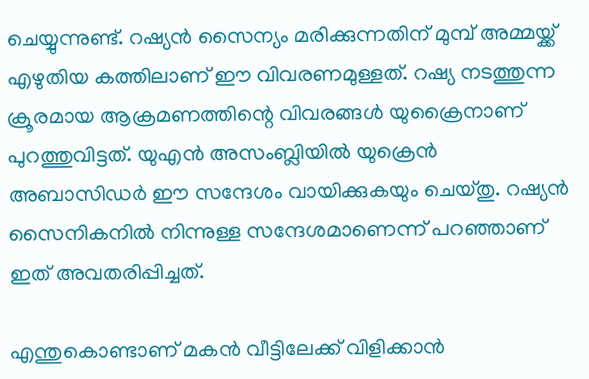ചെയ്യുന്നുണ്ട്. റഷ്യന്‍ സൈന്യം മരിക്കുന്നതിന് മുമ്പ് അമ്മയ്ക്ക് എഴുതിയ കത്തിലാണ് ഈ വിവരണമുള്ളത്. റഷ്യ നടത്തുന്ന ക്രൂരമായ ആക്രമണത്തിന്റെ വിവരങ്ങള്‍ യുക്രൈനാണ് പുറത്തുവിട്ടത്. യുഎന്‍ അസംബ്ലിയില്‍ യുക്രെന്‍ അബാസിഡര്‍ ഈ സന്ദേശം വായിക്കുകയും ചെയ്തു. റഷ്യന്‍ സൈനികനില്‍ നിന്നുള്ള സന്ദേശമാണെന്ന് പറഞ്ഞാണ് ഇത് അവതരിപ്പിച്ചത്.

എന്തുകൊണ്ടാണ് മകന്‍ വീട്ടിലേക്ക് വിളിക്കാന്‍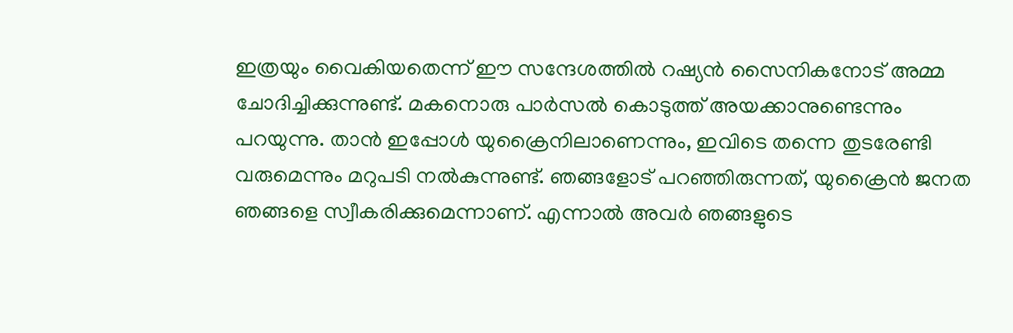ഇത്രയും വൈകിയതെന്ന് ഈ സന്ദേശത്തില്‍ റഷ്യന്‍ സൈനികനോട് അമ്മ ചോദിച്ചിക്കുന്നുണ്ട്. മകനൊരു പാര്‍സല്‍ കൊടുത്ത് അയക്കാനുണ്ടെന്നും പറയുന്നു. താന്‍ ഇപ്പോള്‍ യുക്രൈനിലാണെന്നും, ഇവിടെ തന്നെ തുടരേണ്ടി വരുമെന്നും മറുപടി നല്‍കുന്നുണ്ട്. ഞങ്ങളോട് പറഞ്ഞിരുന്നത്, യുക്രൈന്‍ ജനത ഞങ്ങളെ സ്വീകരിക്കുമെന്നാണ്. എന്നാല്‍ അവര്‍ ഞങ്ങളുടെ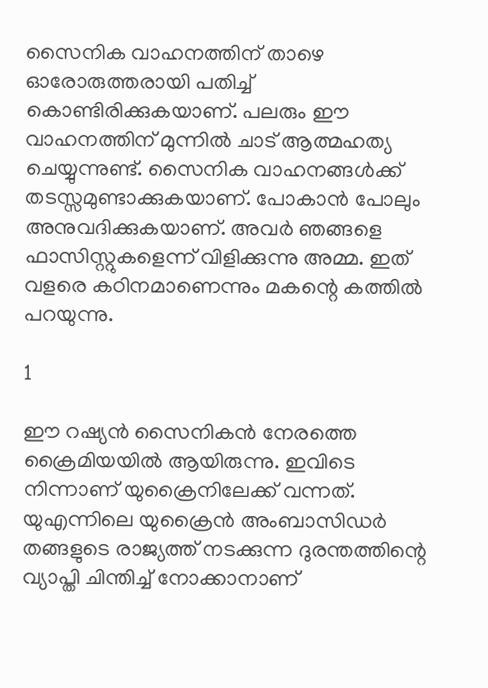സൈനിക വാഹനത്തിന് താഴെ ഓരോരുത്തരായി പതിച്ച് കൊണ്ടിരിക്കുകയാണ്. പലരും ഈ വാഹനത്തിന് മുന്നില്‍ ചാട് ആത്മഹത്യ ചെയ്യുന്നുണ്ട്. സൈനിക വാഹനങ്ങള്‍ക്ക് തടസ്സമുണ്ടാക്കുകയാണ്. പോകാന്‍ പോലും അനുവദിക്കുകയാണ്. അവര്‍ ഞങ്ങളെ ഫാസിസ്റ്റുകളെന്ന് വിളിക്കുന്നു അമ്മ. ഇത് വളരെ കഠിനമാണെന്നും മകന്റെ കത്തില്‍ പറയുന്നു.

1

ഈ റഷ്യന്‍ സൈനികന്‍ നേരത്തെ ക്രൈമിയയില്‍ ആയിരുന്നു. ഇവിടെ നിന്നാണ് യുക്രൈനിലേക്ക് വന്നത്. യുഎന്നിലെ യുക്രൈന്‍ അംബാസിഡര്‍ തങ്ങളുടെ രാജ്യത്ത് നടക്കുന്ന ദുരന്തത്തിന്റെ വ്യാപ്തി ചിന്തിച്ച് നോക്കാനാണ്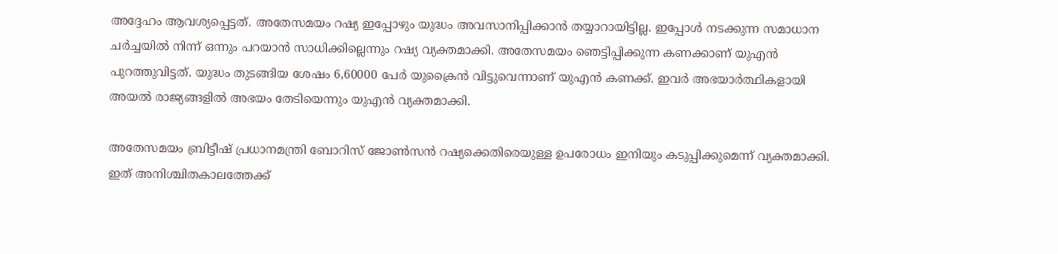അദ്ദേഹം ആവശ്യപ്പെട്ടത്. അതേസമയം റഷ്യ ഇപ്പോഴും യുദ്ധം അവസാനിപ്പിക്കാന്‍ തയ്യാറായിട്ടില്ല. ഇപ്പോള്‍ നടക്കുന്ന സമാധാന ചര്‍ച്ചയില്‍ നിന്ന് ഒന്നും പറയാന്‍ സാധിക്കില്ലെന്നും റഷ്യ വ്യക്തമാക്കി. അതേസമയം ഞെട്ടിപ്പിക്കുന്ന കണക്കാണ് യുഎന്‍ പുറത്തുവിട്ടത്. യുദ്ധം തുടങ്ങിയ ശേഷം 6,60000 പേര്‍ യുക്രൈന്‍ വിട്ടുവെന്നാണ് യുഎന്‍ കണക്ക്. ഇവര്‍ അഭയാര്‍ത്ഥികളായി അയല്‍ രാജ്യങ്ങളില്‍ അഭയം തേടിയെന്നും യുഎന്‍ വ്യക്തമാക്കി.

അതേസമയം ബ്രിട്ടീഷ് പ്രധാനമന്ത്രി ബോറിസ് ജോണ്‍സന്‍ റഷ്യക്കെതിരെയുള്ള ഉപരോധം ഇനിയും കടുപ്പിക്കുമെന്ന് വ്യക്തമാക്കി. ഇത് അനിശ്ചിതകാലത്തേക്ക്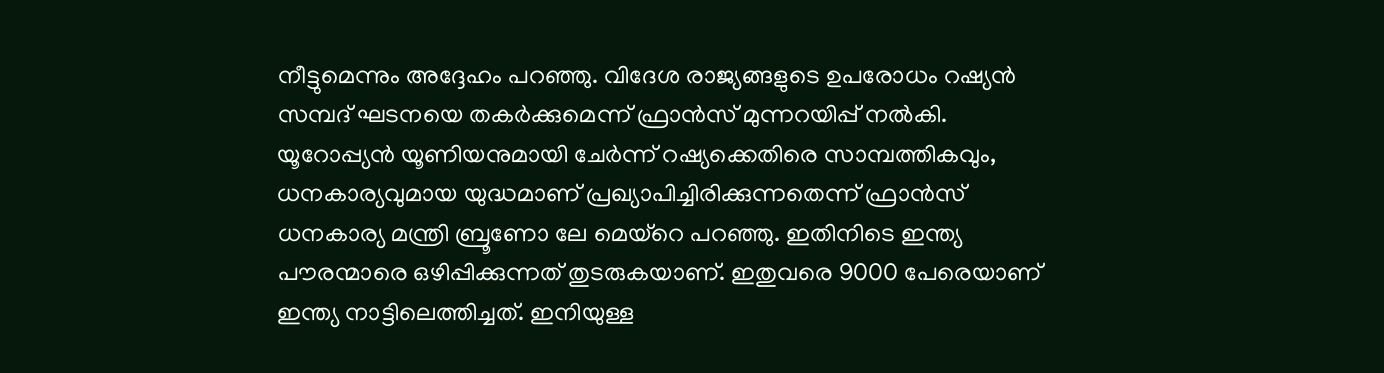നീട്ടുമെന്നും അദ്ദേഹം പറഞ്ഞു. വിദേശ രാജ്യങ്ങളുടെ ഉപരോധം റഷ്യന്‍ സമ്പദ് ഘടനയെ തകര്‍ക്കുമെന്ന് ഫ്രാന്‍സ് മുന്നറയിപ്പ് നല്‍കി. യൂറോപ്പ്യന്‍ യൂണിയനുമായി ചേര്‍ന്ന് റഷ്യക്കെതിരെ സാമ്പത്തികവും, ധനകാര്യവുമായ യുദ്ധമാണ് പ്രഖ്യാപിച്ചിരിക്കുന്നതെന്ന് ഫ്രാന്‍സ് ധനകാര്യ മന്ത്രി ബ്രൂണോ ലേ മെയ്‌റെ പറഞ്ഞു. ഇതിനിടെ ഇന്ത്യ പൗരന്മാരെ ഒഴിപ്പിക്കുന്നത് തുടരുകയാണ്. ഇതുവരെ 9000 പേരെയാണ് ഇന്ത്യ നാട്ടിലെത്തിച്ചത്. ഇനിയുള്ള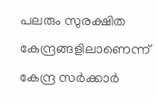പലരും സുരക്ഷിത കേന്ദ്രങ്ങളിലാണെന്ന് കേന്ദ്ര സര്‍ക്കാര്‍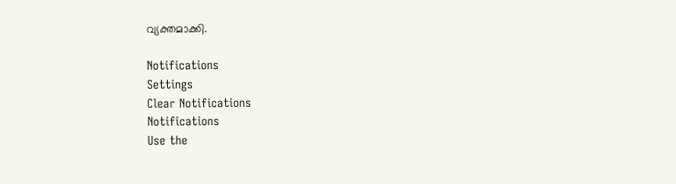വ്യക്തമാക്കി.

Notifications
Settings
Clear Notifications
Notifications
Use the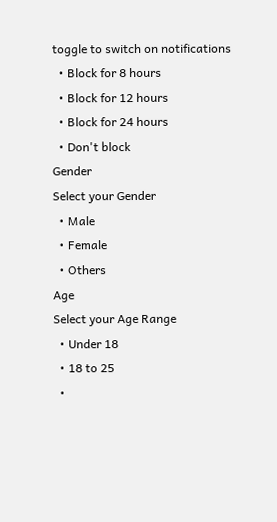toggle to switch on notifications
  • Block for 8 hours
  • Block for 12 hours
  • Block for 24 hours
  • Don't block
Gender
Select your Gender
  • Male
  • Female
  • Others
Age
Select your Age Range
  • Under 18
  • 18 to 25
  •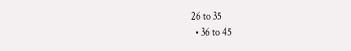26 to 35
  • 36 to 45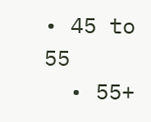• 45 to 55
  • 55+